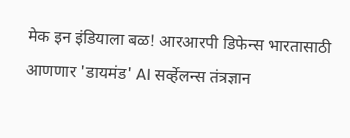मेक इन इंडियाला बळ! आरआरपी डिफेन्स भारतासाठी आणणार 'डायमंड' AI सर्व्हेलन्स तंत्रज्ञान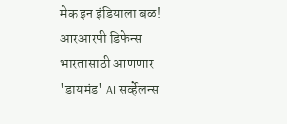मेक इन इंडियाला बळ! आरआरपी डिफेन्स भारतासाठी आणणार 'डायमंड' AI सर्व्हेलन्स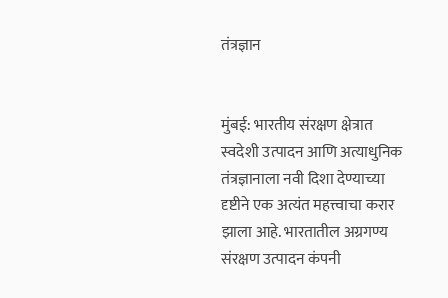तंत्रज्ञान


मुंबई: भारतीय संरक्षण क्षेत्रात स्वदेशी उत्पादन आणि अत्याधुनिक तंत्रज्ञानाला नवी दिशा देण्याच्या दृष्टीने एक अत्यंत महत्त्वाचा करार झाला आहे. भारतातील अग्रगण्य संरक्षण उत्पादन कंपनी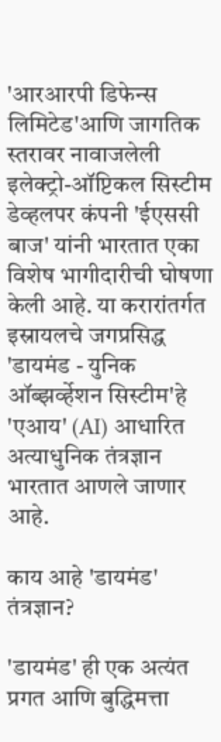'आरआरपी डिफेन्स लिमिटेड'आणि जागतिक स्तरावर नावाजलेली इलेक्ट्रो-ऑप्टिकल सिस्टीम डेव्हलपर कंपनी 'ईएससी बाज' यांनी भारतात एका विशेष भागीदारीची घोषणा केली आहे. या करारांतर्गत इस्रायलचे जगप्रसिद्ध 'डायमंड - युनिक ऑब्झर्व्हेशन सिस्टीम'हे 'एआय' (AI) आधारित अत्याधुनिक तंत्रज्ञान भारतात आणले जाणार आहे.

काय आहे 'डायमंड' तंत्रज्ञान?

'डायमंड' ही एक अत्यंत प्रगत आणि बुद्धिमत्ता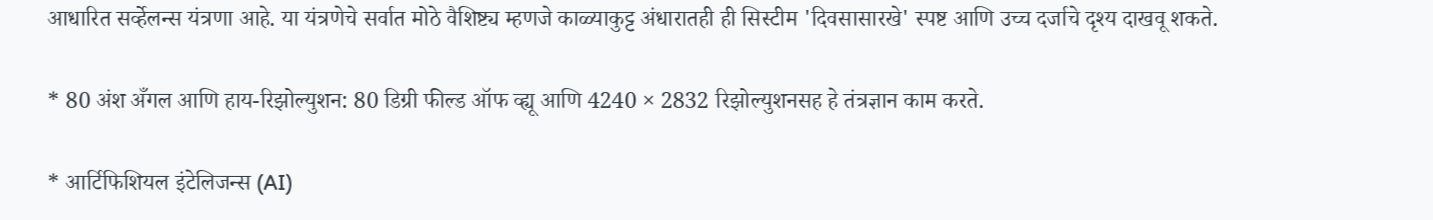आधारित सर्व्हेलन्स यंत्रणा आहे. या यंत्रणेचे सर्वात मोठे वैशिष्ट्य म्हणजे काळ्याकुट्ट अंधारातही ही सिस्टीम 'दिवसासारखे' स्पष्ट आणि उच्च दर्जाचे दृश्य दाखवू शकते.

* 80 अंश अँगल आणि हाय-रिझोल्युशन: 80 डिग्री फील्ड ऑफ व्ह्यू आणि 4240 × 2832 रिझोल्युशनसह हे तंत्रज्ञान काम करते.

* आर्टिफिशियल इंटेलिजन्स (AI)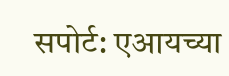सपोर्ट: एआयच्या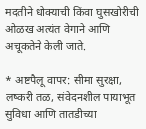मदतीने धोक्याची किंवा घुसखोरीची ओळख अत्यंत वेगाने आणि अचूकतेने केली जाते.

* अष्टपैलू वापर: सीमा सुरक्षा, लष्करी तळ, संवेदनशील पायाभूत सुविधा आणि तातडीच्या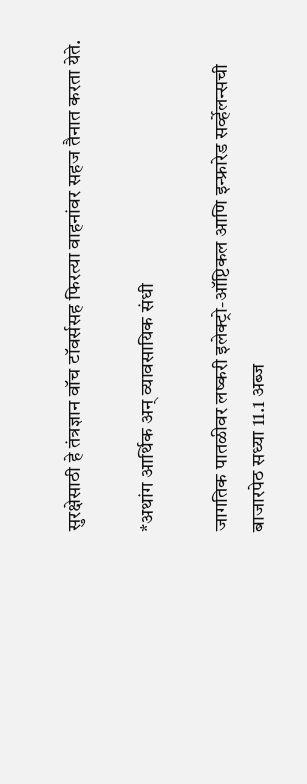सुरक्षेसाठी हे तंत्रज्ञान वॉच टॉवर्ससह फिरत्या वाहनांवर सहज तैनात करता येते.

*अथांग आर्थिक अन् व्यावसायिक संधी

जागतिक पातळीवर लष्करी इलेक्ट्रो-ऑप्टिकल आणि इन्फ्रारेड सर्व्हेलन्सची बाजारपेठ सध्या 11.1 अब्ज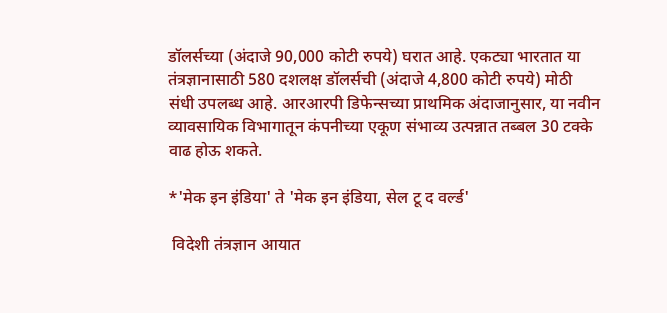डॉलर्सच्या (अंदाजे 90,000 कोटी रुपये) घरात आहे. एकट्या भारतात या तंत्रज्ञानासाठी 580 दशलक्ष डॉलर्सची (अंदाजे 4,800 कोटी रुपये) मोठी संधी उपलब्ध आहे. आरआरपी डिफेन्सच्या प्राथमिक अंदाजानुसार, या नवीन व्यावसायिक विभागातून कंपनीच्या एकूण संभाव्य उत्पन्नात तब्बल 30 टक्के वाढ होऊ शकते.

*'मेक इन इंडिया' ते 'मेक इन इंडिया, सेल टू द वर्ल्ड'

 विदेशी तंत्रज्ञान आयात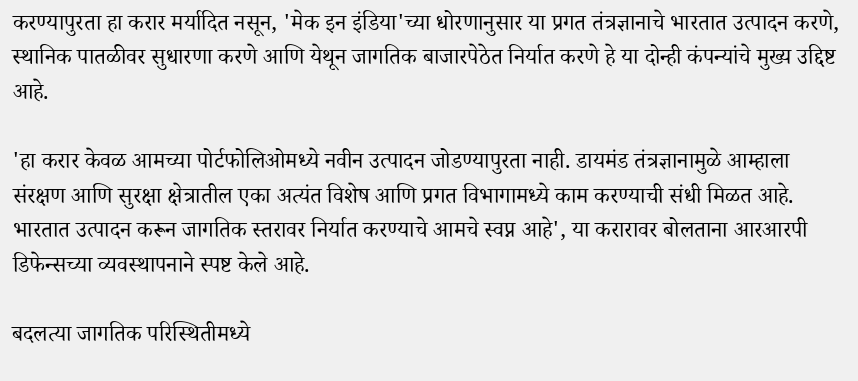करण्यापुरता हा करार मर्यादित नसून, 'मेक इन इंडिया'च्या धोरणानुसार या प्रगत तंत्रज्ञानाचे भारतात उत्पादन करणे, स्थानिक पातळीवर सुधारणा करणे आणि येथून जागतिक बाजारपेठेत निर्यात करणे हे या दोन्ही कंपन्यांचे मुख्य उद्दिष्ट आहे.

'हा करार केवळ आमच्या पोर्टफोलिओमध्ये नवीन उत्पादन जोडण्यापुरता नाही. डायमंड तंत्रज्ञानामुळे आम्हाला संरक्षण आणि सुरक्षा क्षेत्रातील एका अत्यंत विशेष आणि प्रगत विभागामध्ये काम करण्याची संधी मिळत आहे. भारतात उत्पादन करून जागतिक स्तरावर निर्यात करण्याचे आमचे स्वप्न आहे', या करारावर बोलताना आरआरपी डिफेन्सच्या व्यवस्थापनाने स्पष्ट केले आहे.

बदलत्या जागतिक परिस्थितीमध्ये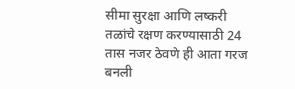सीमा सुरक्षा आणि लष्करी तळांचे रक्षण करण्यासाठी 24 तास नजर ठेवणे ही आता गरज बनली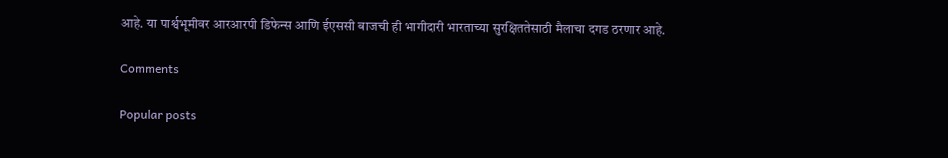आहे. या पार्श्वभूमीवर आरआरपी डिफेन्स आणि ईएससी बाजची ही भागीदारी भारताच्या सुरक्षिततेसाठी मैलाचा दगड ठरणार आहे.

Comments

Popular posts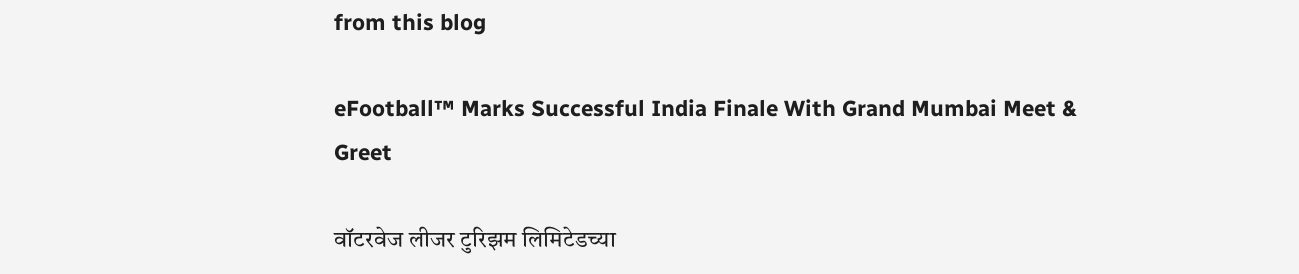from this blog

eFootball™ Marks Successful India Finale With Grand Mumbai Meet & Greet

वॉटरवेज लीजर टुरिझम लिमिटेडच्या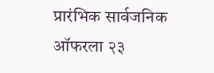प्रारंभिक सार्वजनिक ऑफरला २३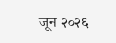जून २०२६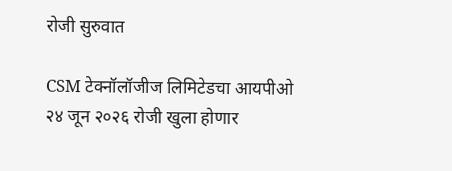रोजी सुरुवात

CSM टेक्नॉलॉजीज लिमिटेडचा आयपीओ २४ जून २०२६ रोजी खुला होणार